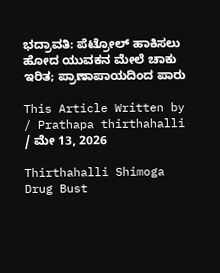ಭದ್ರಾವತಿ: ಪೆಟ್ರೋಲ್ ಹಾಕಿಸಲು ಹೋದ ಯುವಕನ ಮೇಲೆ ಚಾಕು ಇರಿತ; ಪ್ರಾಣಾಪಾಯದಿಂದ ಪಾರು

This Article Written by / Prathapa thirthahalli / ಮೇ 13, 2026

Thirthahalli Shimoga Drug Bust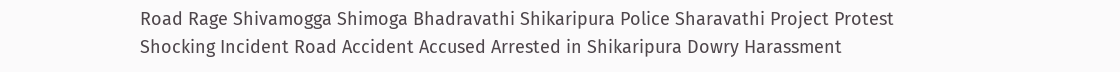Road Rage Shivamogga Shimoga Bhadravathi Shikaripura Police Sharavathi Project Protest Shocking Incident Road Accident Accused Arrested in Shikaripura Dowry Harassment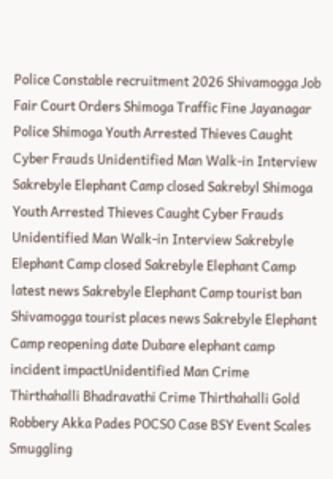Police Constable recruitment 2026 Shivamogga Job Fair Court Orders Shimoga Traffic Fine Jayanagar Police Shimoga Youth Arrested Thieves Caught Cyber Frauds Unidentified Man Walk-in Interview Sakrebyle Elephant Camp closed Sakrebyl Shimoga Youth Arrested Thieves Caught Cyber Frauds Unidentified Man Walk-in Interview Sakrebyle Elephant Camp closed Sakrebyle Elephant Camp latest news Sakrebyle Elephant Camp tourist ban Shivamogga tourist places news Sakrebyle Elephant Camp reopening date Dubare elephant camp incident impactUnidentified Man Crime Thirthahalli Bhadravathi Crime Thirthahalli Gold Robbery Akka Pades POCSO Case BSY Event Scales Smuggling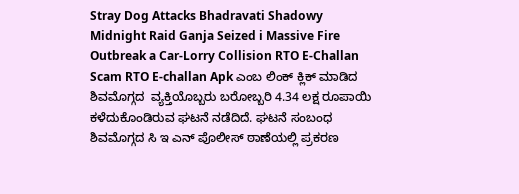Stray Dog Attacks Bhadravati Shadowy Midnight Raid Ganja Seized i Massive Fire Outbreak a Car-Lorry Collision RTO E-Challan Scam RTO E-challan Apk ಎಂಬ ಲಿಂಕ್ ಕ್ಲಿಕ್ ಮಾಡಿದ ಶಿವಮೊಗ್ಗದ  ವ್ಯಕ್ತಿಯೊಬ್ಬರು ಬರೋಬ್ಬರಿ 4.34 ಲಕ್ಷ ರೂಪಾಯಿ ಕಳೆದುಕೊಂಡಿರುವ ಘಟನೆ ನಡೆದಿದೆ. ಘಟನೆ ಸಂಬಂಧ ಶಿವಮೊಗ್ಗದ ಸಿ ಇ ಎನ್ ಪೊಲೀಸ್ ಠಾಣೆಯಲ್ಲಿ ಪ್ರಕರಣ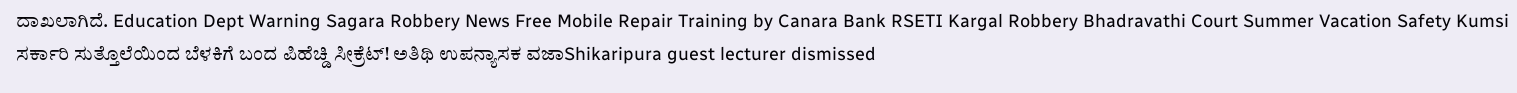ದಾಖಲಾಗಿದೆ. Education Dept Warning Sagara Robbery News Free Mobile Repair Training by Canara Bank RSETI Kargal Robbery Bhadravathi Court Summer Vacation Safety Kumsi ಸರ್ಕಾರಿ ಸುತ್ತೊಲೆಯಿಂದ ಬೆಳಕಿಗೆ ಬಂದ ಪಿಹೆಚ್ಡಿ ಸೀಕ್ರೆಟ್! ಅತಿಥಿ ಉಪನ್ಯಾಸಕ ವಜಾShikaripura guest lecturer dismissed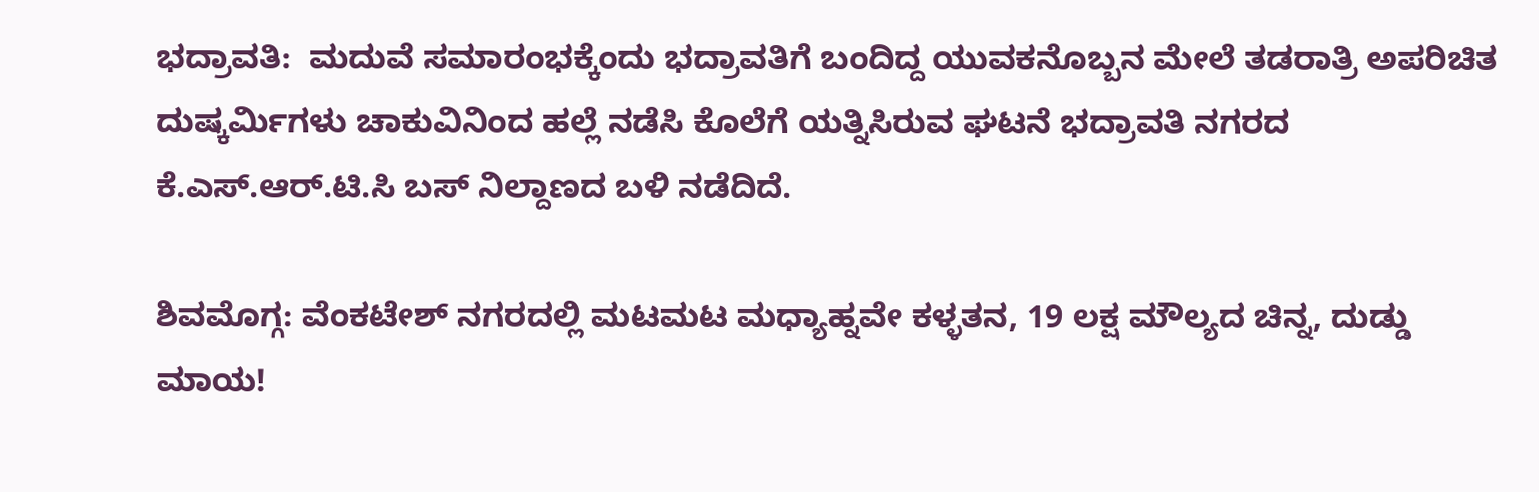ಭದ್ರಾವತಿ:  ಮದುವೆ ಸಮಾರಂಭಕ್ಕೆಂದು ಭದ್ರಾವತಿಗೆ ಬಂದಿದ್ದ ಯುವಕನೊಬ್ಬನ ಮೇಲೆ ತಡರಾತ್ರಿ ಅಪರಿಚಿತ ದುಷ್ಕರ್ಮಿಗಳು ಚಾಕುವಿನಿಂದ ಹಲ್ಲೆ ನಡೆಸಿ ಕೊಲೆಗೆ ಯತ್ನಿಸಿರುವ ಘಟನೆ ಭದ್ರಾವತಿ ನಗರದ ಕೆ.ಎಸ್.ಆರ್.ಟಿ.ಸಿ ಬಸ್ ನಿಲ್ದಾಣದ ಬಳಿ ನಡೆದಿದೆ.

ಶಿವಮೊಗ್ಗ: ವೆಂಕಟೇಶ್ ನಗರದಲ್ಲಿ ಮಟಮಟ ಮಧ್ಯಾಹ್ನವೇ ಕಳ್ಳತನ, 19 ಲಕ್ಷ ಮೌಲ್ಯದ ಚಿನ್ನ, ದುಡ್ಡು ಮಾಯ!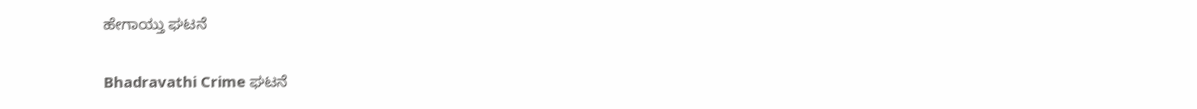ಹೇಗಾಯ್ತು ಘಟನೆ

Bhadravathi Crime ಘಟನೆ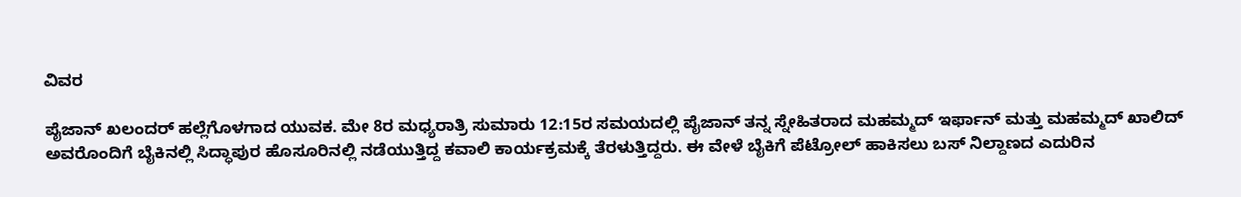ವಿವರ

ಪೈಜಾನ್ ಖಲಂದರ್ ಹಲ್ಲೆಗೊಳಗಾದ ಯುವಕ. ಮೇ 8ರ ಮಧ್ಯರಾತ್ರಿ ಸುಮಾರು 12:15ರ ಸಮಯದಲ್ಲಿ ಪೈಜಾನ್ ತನ್ನ ಸ್ನೇಹಿತರಾದ ಮಹಮ್ಮದ್ ಇರ್ಫಾನ್ ಮತ್ತು ಮಹಮ್ಮದ್ ಖಾಲಿದ್ ಅವರೊಂದಿಗೆ ಬೈಕಿನಲ್ಲಿ ಸಿದ್ಧಾಪುರ ಹೊಸೂರಿನಲ್ಲಿ ನಡೆಯುತ್ತಿದ್ದ ಕವಾಲಿ ಕಾರ್ಯಕ್ರಮಕ್ಕೆ ತೆರಳುತ್ತಿದ್ದರು. ಈ ವೇಳೆ ಬೈಕಿಗೆ ಪೆಟ್ರೋಲ್ ಹಾಕಿಸಲು ಬಸ್ ನಿಲ್ದಾಣದ ಎದುರಿನ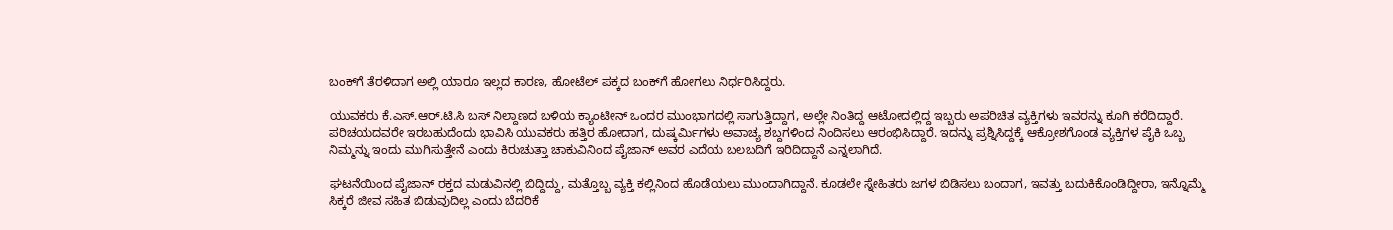ಬಂಕ್‌ಗೆ ತೆರಳಿದಾಗ ಅಲ್ಲಿ ಯಾರೂ ಇಲ್ಲದ ಕಾರಣ, ಹೋಟೆಲ್ ಪಕ್ಕದ ಬಂಕ್‌ಗೆ ಹೋಗಲು ನಿರ್ಧರಿಸಿದ್ದರು.

ಯುವಕರು ಕೆ.ಎಸ್.ಆರ್.ಟಿ.ಸಿ ಬಸ್ ನಿಲ್ದಾಣದ ಬಳಿಯ ಕ್ಯಾಂಟೀನ್ ಒಂದರ ಮುಂಭಾಗದಲ್ಲಿ ಸಾಗುತ್ತಿದ್ದಾಗ, ಅಲ್ಲೇ ನಿಂತಿದ್ದ ಆಟೋದಲ್ಲಿದ್ದ ಇಬ್ಬರು ಅಪರಿಚಿತ ವ್ಯಕ್ತಿಗಳು ಇವರನ್ನು ಕೂಗಿ ಕರೆದಿದ್ದಾರೆ. ಪರಿಚಯದವರೇ ಇರಬಹುದೆಂದು ಭಾವಿಸಿ ಯುವಕರು ಹತ್ತಿರ ಹೋದಾಗ, ದುಷ್ಕರ್ಮಿಗಳು ಅವಾಚ್ಯ ಶಬ್ದಗಳಿಂದ ನಿಂದಿಸಲು ಆರಂಭಿಸಿದ್ದಾರೆ. ಇದನ್ನು ಪ್ರಶ್ನಿಸಿದ್ದಕ್ಕೆ ಆಕ್ರೋಶಗೊಂಡ ವ್ಯಕ್ತಿಗಳ ಪೈಕಿ ಒಬ್ಬ ನಿಮ್ಮನ್ನು ಇಂದು ಮುಗಿಸುತ್ತೇನೆ ಎಂದು ಕಿರುಚುತ್ತಾ ಚಾಕುವಿನಿಂದ ಪೈಜಾನ್ ಅವರ ಎದೆಯ ಬಲಬದಿಗೆ ಇರಿದಿದ್ದಾನೆ ಎನ್ನಲಾಗಿದೆ.

ಘಟನೆಯಿಂದ ಪೈಜಾನ್ ರಕ್ತದ ಮಡುವಿನಲ್ಲಿ ಬಿದ್ದಿದ್ದು, ಮತ್ತೊಬ್ಬ ವ್ಯಕ್ತಿ ಕಲ್ಲಿನಿಂದ ಹೊಡೆಯಲು ಮುಂದಾಗಿದ್ದಾನೆ. ಕೂಡಲೇ ಸ್ನೇಹಿತರು ಜಗಳ ಬಿಡಿಸಲು ಬಂದಾಗ, ಇವತ್ತು ಬದುಕಿಕೊಂಡಿದ್ದೀರಾ, ಇನ್ನೊಮ್ಮೆ ಸಿಕ್ಕರೆ ಜೀವ ಸಹಿತ ಬಿಡುವುದಿಲ್ಲ ಎಂದು ಬೆದರಿಕೆ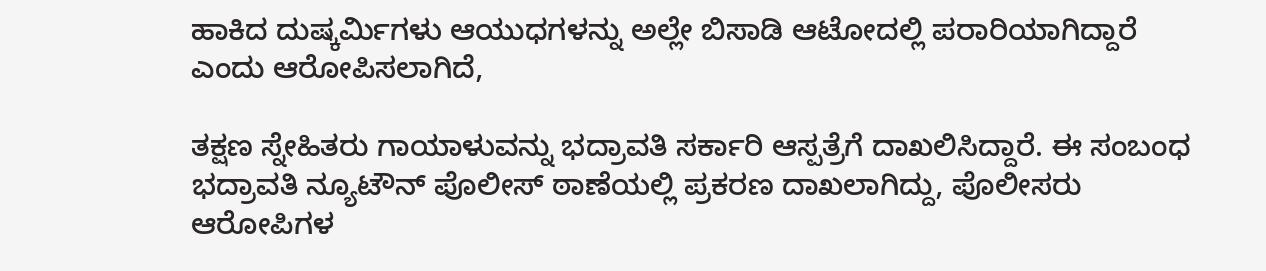ಹಾಕಿದ ದುಷ್ಕರ್ಮಿಗಳು ಆಯುಧಗಳನ್ನು ಅಲ್ಲೇ ಬಿಸಾಡಿ ಆಟೋದಲ್ಲಿ ಪರಾರಿಯಾಗಿದ್ದಾರೆ ಎಂದು ಆರೋಪಿಸಲಾಗಿದೆ,

ತಕ್ಷಣ ಸ್ನೇಹಿತರು ಗಾಯಾಳುವನ್ನು ಭದ್ರಾವತಿ ಸರ್ಕಾರಿ ಆಸ್ಪತ್ರೆಗೆ ದಾಖಲಿಸಿದ್ದಾರೆ. ಈ ಸಂಬಂಧ ಭದ್ರಾವತಿ ನ್ಯೂಟೌನ್ ಪೊಲೀಸ್ ಠಾಣೆಯಲ್ಲಿ ಪ್ರಕರಣ ದಾಖಲಾಗಿದ್ದು, ಪೊಲೀಸರು ಆರೋಪಿಗಳ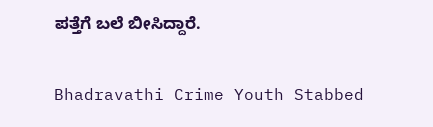ಪತ್ತೆಗೆ ಬಲೆ ಬೀಸಿದ್ದಾರೆ.

Bhadravathi Crime Youth Stabbed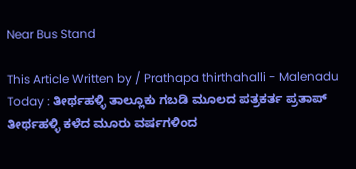Near Bus Stand

This Article Written by / Prathapa thirthahalli - Malenadu Today : ತೀರ್ಥಹಳ್ಳಿ ತಾಲ್ಲೂಕು ಗಬಡಿ ಮೂಲದ ಪತ್ರಕರ್ತ ಪ್ರತಾಪ್ ತೀರ್ಥಹಳ್ಳಿ ಕಳೆದ ಮೂರು ವರ್ಷಗಳಿಂದ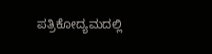ಪತ್ರಿಕೋದ್ಯಮದಲ್ಲಿ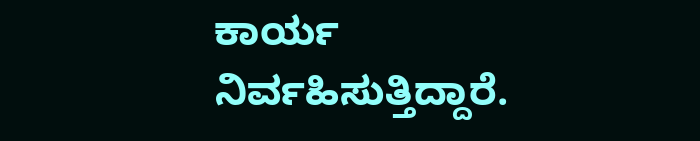ಕಾರ್ಯ ನಿರ್ವಹಿಸುತ್ತಿದ್ದಾರೆ.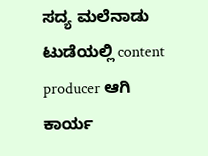ಸದ್ಯ ಮಲೆನಾಡು ಟುಡೆಯಲ್ಲಿ content producer ಆಗಿ ಕಾರ್ಯ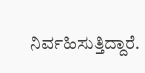ನಿರ್ವಹಿಸುತ್ತಿದ್ದಾರೆ.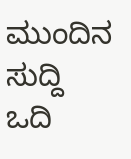ಮುಂದಿನ ಸುದ್ದಿ ಒದಿ